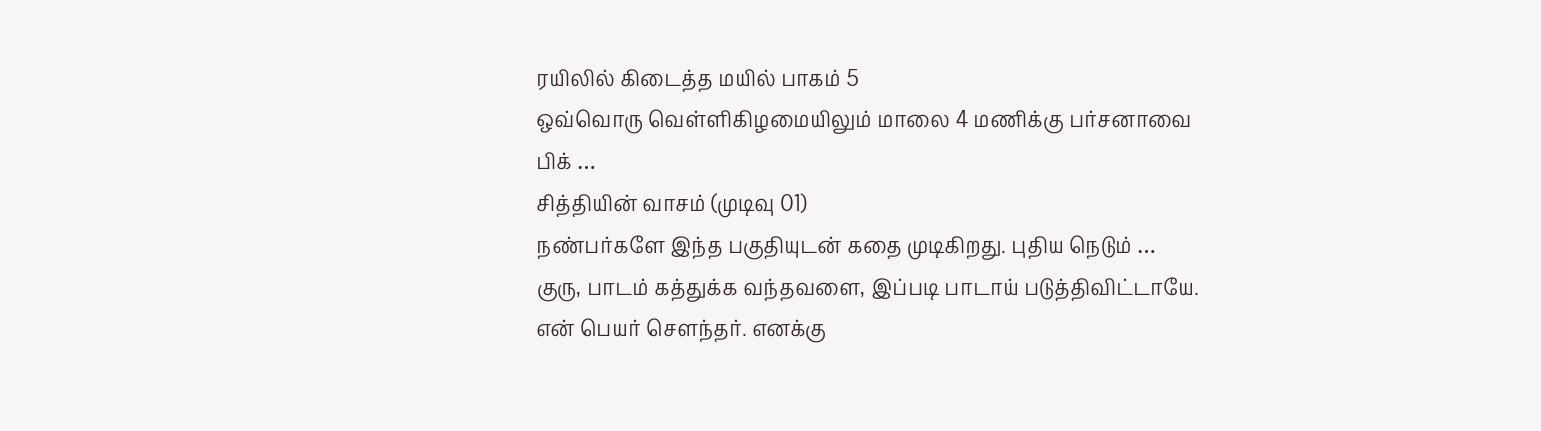ரயிலில் கிடைத்த மயில் பாகம் 5
ஒவ்வொரு வெள்ளிகிழமையிலும் மாலை 4 மணிக்கு பர்சனாவை பிக் …
சித்தியின் வாசம் (முடிவு 01)
நண்பர்களே இந்த பகுதியுடன் கதை முடிகிறது. புதிய நெடும் …
குரு, பாடம் கத்துக்க வந்தவளை, இப்படி பாடாய் படுத்திவிட்டாயே.
என் பெயர் சௌந்தர். எனக்கு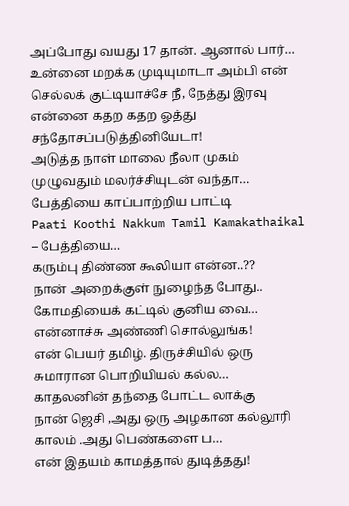அப்போது வயது 17 தான். ஆனால் பார்…
உன்னை மறக்க முடியுமாடா அம்பி என் செல்லக் குட்டியாச்சே நீ, நேத்து இரவு என்னை கதற கதற ஓத்து சந்தோசப்படுத்தினியேடா!
அடுத்த நாள் மாலை நீலா முகம் முழுவதும் மலர்ச்சியுடன் வந்தா…
பேத்தியை காப்பாற்றிய பாட்டி
Paati Koothi Nakkum Tamil Kamakathaikal – பேத்தியை…
கரும்பு திண்ண கூலியா என்ன..??
நான் அறைக்குள் நுழைந்த போது.. கோமதியைக் கட்டில் குனிய வை…
என்னாச்சு அண்ணி சொல்லுங்க!
என் பெயர் தமிழ். திருச்சியில் ஒரு சுமாரான பொறியியல் கல்ல…
காதலனின் தந்தை போட்ட லாக்கு
நான் ஜெசி ,அது ஒரு அழகான கல்லூரி காலம் .அது பெண்களை ப…
என் இதயம் காமத்தால் துடித்தது!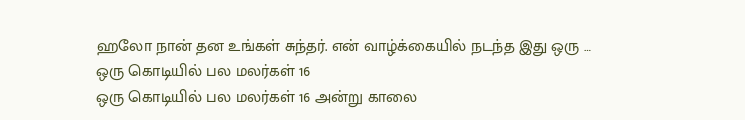ஹலோ நான் தன உங்கள் சுந்தர். என் வாழ்க்கையில் நடந்த இது ஒரு …
ஒரு கொடியில் பல மலர்கள் 16
ஒரு கொடியில் பல மலர்கள் 16 அன்று காலை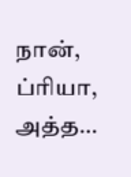நான், ப்ரியா, அத்த…